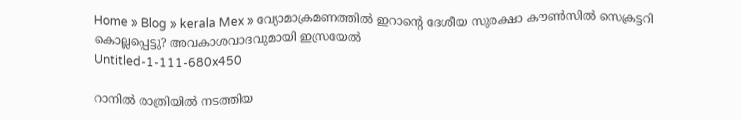Home » Blog » kerala Mex » വ്യോമാക്രമണത്തിൽ ഇറാന്റെ ദേശീയ സുരക്ഷാ കൗൺസിൽ സെക്രട്ടറി കൊല്ലപ്പെട്ടു? അവകാശവാദവുമായി ഇസ്രയേൽ
Untitled-1-111-680x450

റാനിൽ രാത്രിയിൽ നടത്തിയ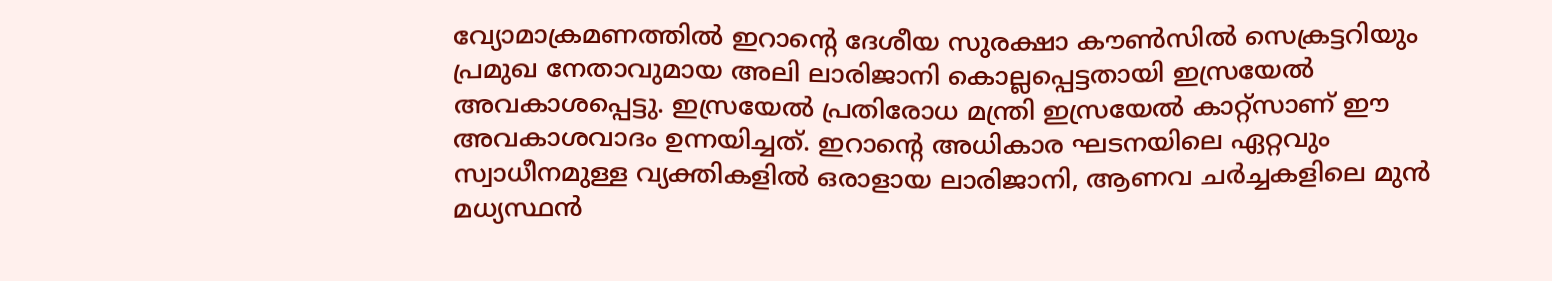വ്യോമാക്രമണത്തിൽ ഇറാന്റെ ദേശീയ സുരക്ഷാ കൗൺസിൽ സെക്രട്ടറിയും പ്രമുഖ നേതാവുമായ അലി ലാരിജാനി കൊല്ലപ്പെട്ടതായി ഇസ്രയേൽ അവകാശപ്പെട്ടു. ഇസ്രയേൽ പ്രതിരോധ മന്ത്രി ഇസ്രയേൽ കാറ്റ്‌സാണ് ഈ അവകാശവാദം ഉന്നയിച്ചത്. ഇറാന്റെ അധികാര ഘടനയിലെ ഏറ്റവും സ്വാധീനമുള്ള വ്യക്തികളിൽ ഒരാളായ ലാരിജാനി, ആണവ ചർച്ചകളിലെ മുൻ മധ്യസ്ഥൻ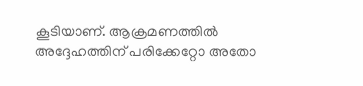കൂടിയാണ്. ആക്രമണത്തിൽ അദ്ദേഹത്തിന് പരിക്കേറ്റോ അതോ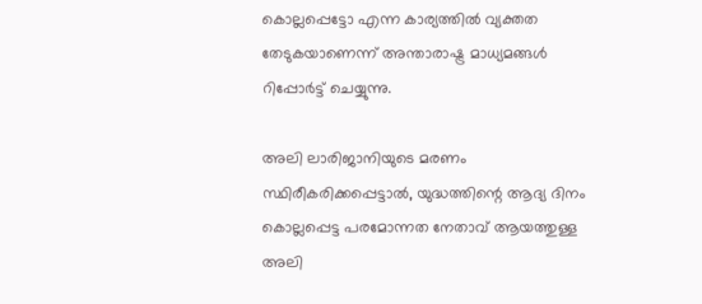കൊല്ലപ്പെട്ടോ എന്ന കാര്യത്തിൽ വ്യക്തത തേടുകയാണെന്ന് അന്താരാഷ്ട്ര മാധ്യമങ്ങൾ റിപ്പോർട്ട് ചെയ്യുന്നു.

അലി ലാരിജാനിയുടെ മരണം സ്ഥിരീകരിക്കപ്പെട്ടാൽ, യുദ്ധത്തിന്റെ ആദ്യ ദിനം കൊല്ലപ്പെട്ട പരമോന്നത നേതാവ് ആയത്തുള്ള അലി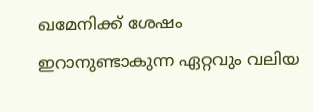ഖമേനിക്ക് ശേഷം ഇറാനുണ്ടാകുന്ന ഏറ്റവും വലിയ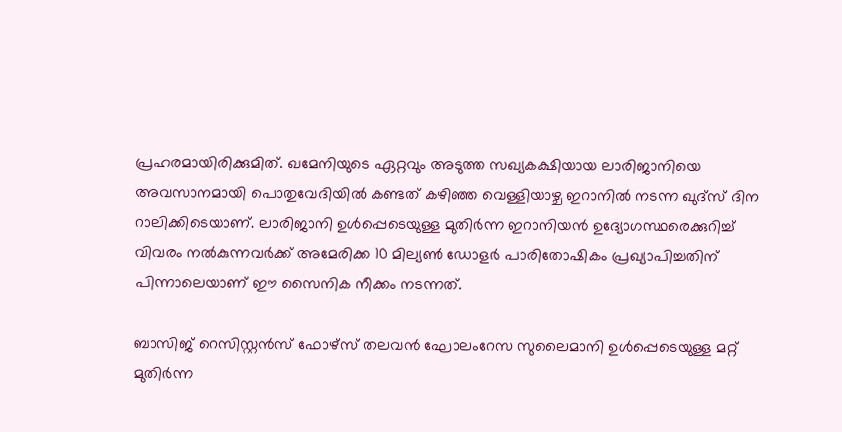പ്രഹരമായിരിക്കുമിത്. ഖമേനിയുടെ ഏറ്റവും അടുത്ത സഖ്യകക്ഷിയായ ലാരിജാനിയെ അവസാനമായി പൊതുവേദിയിൽ കണ്ടത് കഴിഞ്ഞ വെള്ളിയാഴ്ച ഇറാനിൽ നടന്ന ഖുദ്‌സ് ദിന റാലിക്കിടെയാണ്. ലാരിജാനി ഉൾപ്പെടെയുള്ള മുതിർന്ന ഇറാനിയൻ ഉദ്യോഗസ്ഥരെക്കുറിച്ച് വിവരം നൽകുന്നവർക്ക് അമേരിക്ക 10 മില്യൺ ഡോളർ പാരിതോഷികം പ്രഖ്യാപിച്ചതിന് പിന്നാലെയാണ് ഈ സൈനിക നീക്കം നടന്നത്.

ബാസിജ് റെസിസ്റ്റൻസ് ഫോഴ്സ് തലവൻ ഘോലംറേസ സുലൈമാനി ഉൾപ്പെടെയുള്ള മറ്റ് മുതിർന്ന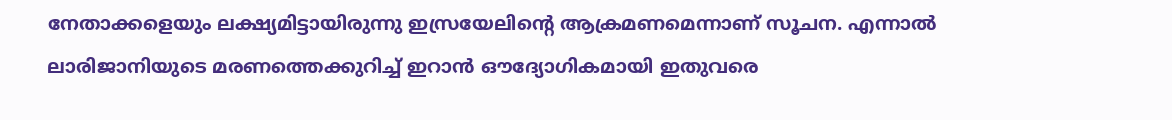നേതാക്കളെയും ലക്ഷ്യമിട്ടായിരുന്നു ഇസ്രയേലിന്റെ ആക്രമണമെന്നാണ് സൂചന. എന്നാൽ ലാരിജാനിയുടെ മരണത്തെക്കുറിച്ച് ഇറാൻ ഔദ്യോഗികമായി ഇതുവരെ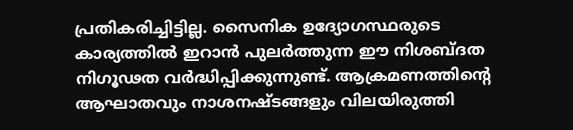പ്രതികരിച്ചിട്ടില്ല. സൈനിക ഉദ്യോഗസ്ഥരുടെ കാര്യത്തിൽ ഇറാൻ പുലർത്തുന്ന ഈ നിശബ്ദത നിഗൂഢത വർദ്ധിപ്പിക്കുന്നുണ്ട്. ആക്രമണത്തിന്റെ ആഘാതവും നാശനഷ്ടങ്ങളും വിലയിരുത്തി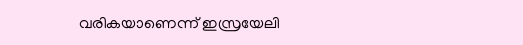വരികയാണെന്ന് ഇസ്രയേലി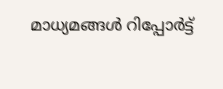മാധ്യമങ്ങൾ റിപ്പോർട്ട്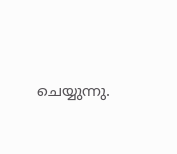ചെയ്യുന്നു.